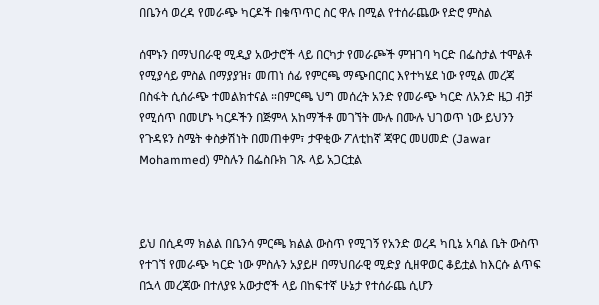በቤንሳ ወረዳ የመራጭ ካርዶች በቁጥጥር ስር ዋሉ በሚል የተሰራጨው የድሮ ምስል

ሰሞኑን በማህበራዊ ሚዲያ አውታሮች ላይ በርካታ የመራጮች ምዝገባ ካርድ በፌስታል ተሞልቶ የሚያሳይ ምስል በማያያዝ፣ መጠነ ሰፊ የምርጫ ማጭበርበር እየተካሄደ ነው የሚል መረጃ በስፋት ሲሰራጭ ተመልክተናል ።በምርጫ ህግ መሰረት አንድ የመራጭ ካርድ ለአንድ ዜጋ ብቻ የሚሰጥ በመሆኑ ካርዶችን በጅምላ አከማችቶ መገኘት ሙሉ በሙሉ ህገወጥ ነው ይህንን የጉዳዩን ስሜት ቀስቃሽነት በመጠቀም፣ ታዋቂው ፖለቲከኛ ጃዋር መሀመድ (Jawar Mohammed) ምስሉን በፌስቡክ ገጹ ላይ አጋርቷል



ይህ በሲዳማ ክልል በቤንሳ ምርጫ ክልል ውስጥ የሚገኝ የአንድ ወረዳ ካቢኔ አባል ቤት ውስጥ የተገኘ የመራጭ ካርድ ነው ምስሉን አያይዞ በማህበራዊ ሚድያ ሲዘዋወር ቆይቷል ከእርሱ ልጥፍ በኋላ መረጃው በተለያዩ አውታሮች ላይ በከፍተኛ ሁኔታ የተሰራጨ ሲሆን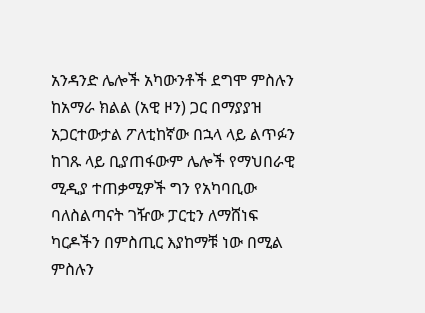አንዳንድ ሌሎች አካውንቶች ደግሞ ምስሉን ከአማራ ክልል (አዊ ዞን) ጋር በማያያዝ አጋርተውታል ፖለቲከኛው በኋላ ላይ ልጥፉን ከገጹ ላይ ቢያጠፋውም ሌሎች የማህበራዊ ሚዲያ ተጠቃሚዎች ግን የአካባቢው ባለስልጣናት ገዥው ፓርቲን ለማሸነፍ ካርዶችን በምስጢር እያከማቹ ነው በሚል ምስሉን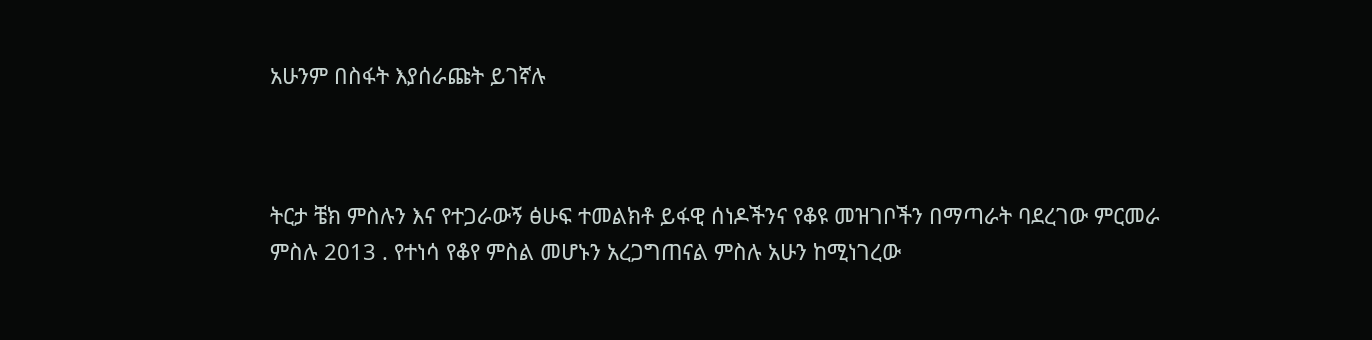አሁንም በስፋት እያሰራጩት ይገኛሉ



ትርታ ቼክ ምስሉን እና የተጋራውኝ ፅሁፍ ተመልክቶ ይፋዊ ሰነዶችንና የቆዩ መዝገቦችን በማጣራት ባደረገው ምርመራ ምስሉ 2013 . የተነሳ የቆየ ምስል መሆኑን አረጋግጠናል ምስሉ አሁን ከሚነገረው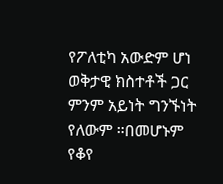የፖለቲካ አውድም ሆነ ወቅታዊ ክስተቶች ጋር ምንም አይነት ግንኙነት የለውም ።በመሆኑም የቆየ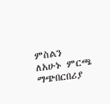ምስልን ለአሁኑ ምርጫ ማጭበርበሪያ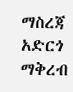ማስረጃ አድርጎ ማቅረብ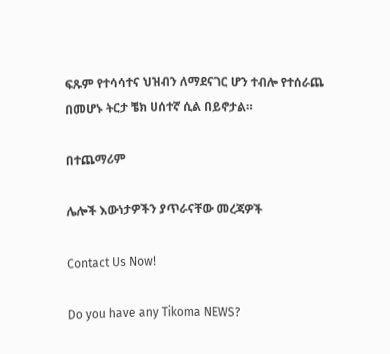ፍጹም የተሳሳተና ህዝብን ለማደናገር ሆን ተብሎ የተሰራጨ በመሆኑ ትርታ ቼክ ሀሰተኛ ሲል በይኖታል።

በተጨማሪም

ሌሎች እውነታዎችን ያጥራናቸው መረጃዎች

Contact Us Now!

Do you have any Tikoma NEWS?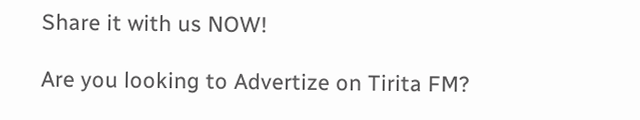Share it with us NOW!

Are you looking to Advertize on Tirita FM?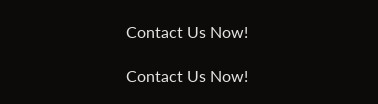Contact Us Now!

Contact Us Now!